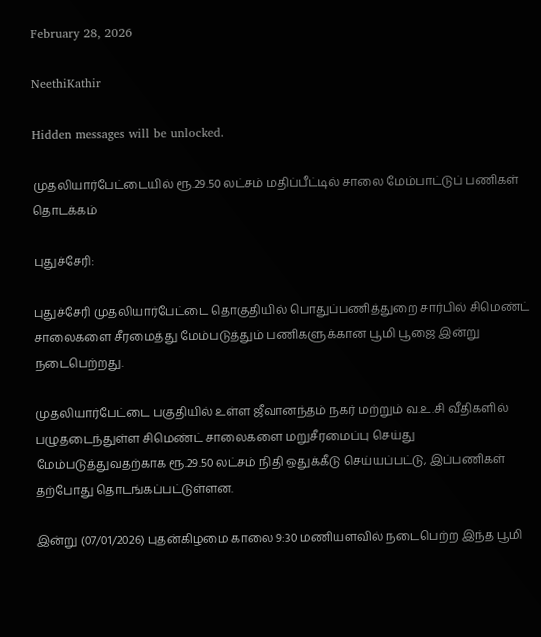February 28, 2026

NeethiKathir

Hidden messages will be unlocked.

முதலியார்பேட்டையில் ரூ.29.50 லட்சம் மதிப்பீட்டில் சாலை மேம்பாட்டுப் பணிகள் தொடக்கம்

புதுச்சேரி:

புதுச்சேரி முதலியார்பேட்டை தொகுதியில் பொதுப்பணித்துறை சார்பில் சிமெண்ட் சாலைகளை சீரமைத்து மேம்படுத்தும் பணிகளுக்கான பூமி பூஜை இன்று நடைபெற்றது.

முதலியார்பேட்டை பகுதியில் உள்ள ஜீவானந்தம் நகர் மற்றும் வ.உ.சி வீதிகளில் பழுதடைந்துள்ள சிமெண்ட் சாலைகளை மறுசீரமைப்பு செய்து மேம்படுத்துவதற்காக ரூ.29.50 லட்சம் நிதி ஒதுக்கீடு செய்யப்பட்டு, இப்பணிகள் தற்போது தொடங்கப்பட்டுள்ளன.

இன்று (07/01/2026) புதன்கிழமை காலை 9:30 மணியளவில் நடைபெற்ற இந்த பூமி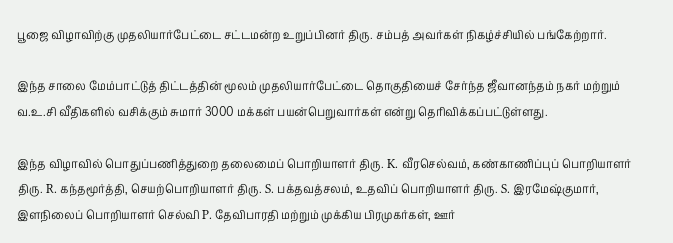பூஜை விழாவிற்கு முதலியார்பேட்டை சட்டமன்ற உறுப்பினர் திரு. சம்பத் அவர்கள் நிகழ்ச்சியில் பங்கேற்றார்.

இந்த சாலை மேம்பாட்டுத் திட்டத்தின் மூலம் முதலியார்பேட்டை தொகுதியைச் சேர்ந்த ஜீவானந்தம் நகர் மற்றும் வ.உ.சி வீதிகளில் வசிக்கும் சுமார் 3000 மக்கள் பயன்பெறுவார்கள் என்று தெரிவிக்கப்பட்டுள்ளது.

இந்த விழாவில் பொதுப்பணித்துறை தலைமைப் பொறியாளர் திரு. K. வீரசெல்வம், கண்காணிப்புப் பொறியாளர் திரு. R. கந்தமூர்த்தி, செயற்பொறியாளர் திரு. S. பக்தவத்சலம், உதவிப் பொறியாளர் திரு. S. இரமேஷ்குமார், இளநிலைப் பொறியாளர் செல்வி P. தேவிபாரதி மற்றும் முக்கிய பிரமுகர்கள், ஊர்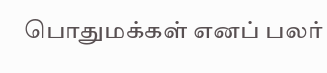பொதுமக்கள் எனப் பலர்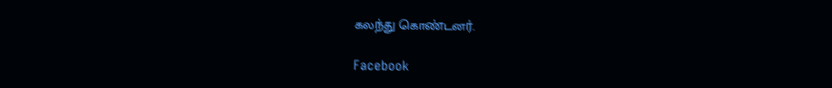கலந்து கொண்டனர்.

Facebook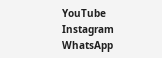YouTube
Instagram
WhatsApp